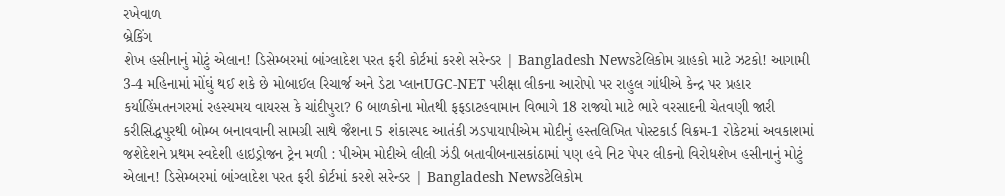રખેવાળ
બ્રેકિંગ
શેખ હસીનાનું મોટું એલાન! ડિસેમ્બરમાં બાંગ્લાદેશ પરત ફરી કોર્ટમાં કરશે સરેન્ડર | Bangladesh Newsટેલિકોમ ગ્રાહકો માટે ઝટકો! આગામી 3-4 મહિનામાં મોંઘું થઈ શકે છે મોબાઈલ રિચાર્જ અને ડેટા પ્લાનUGC-NET પરીક્ષા લીકના આરોપો પર રાહુલ ગાંધીએ કેન્દ્ર પર પ્રહાર કર્યાહિંમતનગરમાં રહસ્યમય વાયરસ કે ચાંદીપુરા? 6 બાળકોના મોતથી ફફડાટહવામાન વિભાગે 18 રાજ્યો માટે ભારે વરસાદની ચેતવણી જારી કરીસિદ્ધપુરથી બોમ્બ બનાવવાની સામગ્રી સાથે જૈશના 5 શંકાસ્પદ આતંકી ઝડપાયાપીએમ મોદીનું હસ્તલિખિત પોસ્ટકાર્ડ વિક્રમ-1 રોકેટમાં અવકાશમાં જશેદેશને પ્રથમ સ્વદેશી હાઇડ્રોજન ટ્રેન મળી : પીએમ મોદીએ લીલી ઝંડી બતાવીબનાસકાંઠામાં પણ હવે નિટ પેપર લીકનો વિરોધશેખ હસીનાનું મોટું એલાન! ડિસેમ્બરમાં બાંગ્લાદેશ પરત ફરી કોર્ટમાં કરશે સરેન્ડર | Bangladesh Newsટેલિકોમ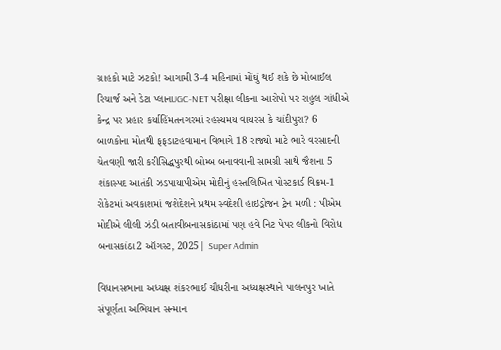ગ્રાહકો માટે ઝટકો! આગામી 3-4 મહિનામાં મોંઘું થઈ શકે છે મોબાઈલ રિચાર્જ અને ડેટા પ્લાનUGC-NET પરીક્ષા લીકના આરોપો પર રાહુલ ગાંધીએ કેન્દ્ર પર પ્રહાર કર્યાહિંમતનગરમાં રહસ્યમય વાયરસ કે ચાંદીપુરા? 6 બાળકોના મોતથી ફફડાટહવામાન વિભાગે 18 રાજ્યો માટે ભારે વરસાદની ચેતવણી જારી કરીસિદ્ધપુરથી બોમ્બ બનાવવાની સામગ્રી સાથે જૈશના 5 શંકાસ્પદ આતંકી ઝડપાયાપીએમ મોદીનું હસ્તલિખિત પોસ્ટકાર્ડ વિક્રમ-1 રોકેટમાં અવકાશમાં જશેદેશને પ્રથમ સ્વદેશી હાઇડ્રોજન ટ્રેન મળી : પીએમ મોદીએ લીલી ઝંડી બતાવીબનાસકાંઠામાં પણ હવે નિટ પેપર લીકનો વિરોધ
બનાસકાંઠા2 ઑગસ્ટ, 2025| Super Admin

વિધાનસભાના અધ્યક્ષ શંકરભાઈ ચૌધરીના અધ્યક્ષસ્થાને પાલનપુર ખાતે સંપૂર્ણતા અભિયાન સન્માન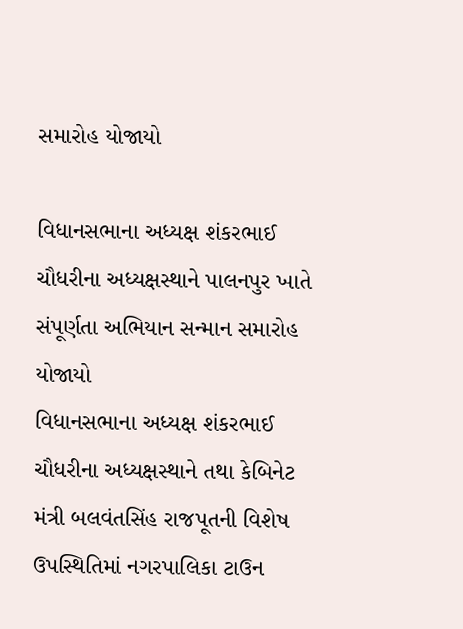સમારોહ યોજાયો

વિધાનસભાના અધ્યક્ષ શંકરભાઈ ચૌધરીના અધ્યક્ષસ્થાને પાલનપુર ખાતે સંપૂર્ણતા અભિયાન સન્માન સમારોહ યોજાયો
વિધાનસભાના અધ્યક્ષ શંકરભાઈ ચૌધરીના અધ્યક્ષસ્થાને તથા કેબિનેટ મંત્રી બલવંતસિંહ રાજપૂતની વિશેષ ઉપસ્થિતિમાં નગરપાલિકા ટાઉન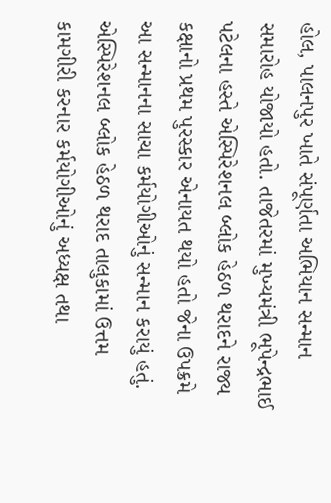હોલ, પાલનપુર ખાતે સંપૂર્ણતા અભિયાન સન્માન સમારોહ યોજાયો હતો. તાજેતરમાં મુખ્યમંત્રી ભૂપેન્દ્રભાઈ પટેલના હસ્તે એસ્પિરેશનલ બ્લોક હેઠળ થરાદને રાજ્ય કક્ષાનો પ્રથમ પુરસ્કાર એનાયત થયો હતો જેના ઉપક્રમે આ સન્માનના સાચા કર્મયોગીઓનું સન્માન કરાયું હતું. એસ્પિરેશનલ બ્લોક હેઠળ થરાદ તાલુકામાં ઉત્તમ કામગીરી કરનાર કર્મયોગીઓનું અધ્યક્ષ તથા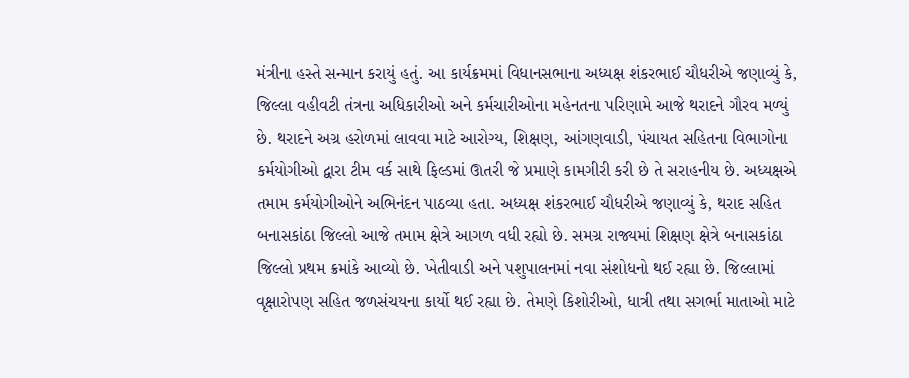મંત્રીના હસ્તે સન્માન કરાયું હતું. આ કાર્યક્રમમાં વિધાનસભાના અધ્યક્ષ શંકરભાઈ ચૌધરીએ જણાવ્યું કે, જિલ્લા વહીવટી તંત્રના અધિકારીઓ અને કર્મચારીઓના મહેનતના પરિણામે આજે થરાદને ગૌરવ મળ્યું છે. થરાદને અગ્ર હરોળમાં લાવવા માટે આરોગ્ય, શિક્ષણ, આંગણવાડી, પંચાયત સહિતના વિભાગોના કર્મયોગીઓ દ્વારા ટીમ વર્ક સાથે ફિલ્ડમાં ઊતરી જે પ્રમાણે કામગીરી કરી છે તે સરાહનીય છે. અધ્યક્ષએ તમામ કર્મયોગીઓને અભિનંદન પાઠવ્યા હતા. અધ્યક્ષ શંકરભાઈ ચૌધરીએ જણાવ્યું કે, થરાદ સહિત બનાસકાંઠા જિલ્લો આજે તમામ ક્ષેત્રે આગળ વધી રહ્યો છે. સમગ્ર રાજ્યમાં શિક્ષણ ક્ષેત્રે બનાસકાંઠા જિલ્લો પ્રથમ ક્રમાંકે આવ્યો છે. ખેતીવાડી અને પશુપાલનમાં નવા સંશોધનો થઈ રહ્યા છે. જિલ્લામાં વૃક્ષારોપણ સહિત જળસંચયના કાર્યો થઈ રહ્યા છે. તેમણે કિશોરીઓ, ધાત્રી તથા સગર્ભા માતાઓ માટે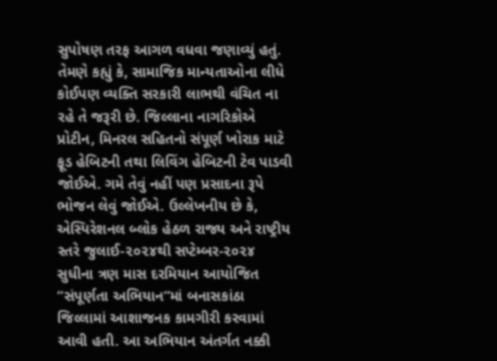સુપોષણ તરફ આગળ વધવા જણાવ્યું હતું. તેમણે કહ્યું કે, સામાજિક માન્યતાઓના લીધે કોઈપણ વ્યક્તિ સરકારી લાભથી વંચિત ના રહે તે જરૂરી છે. જિલ્લાના નાગરિકોએ પ્રોટીન, મિનરલ સહિતનો સંપૂર્ણ ખોરાક માટે ફૂડ હેબિટની તથા લિવિંગ હેબિટની ટેવ પાડવી જોઈએ. ગમે તેવું નહીં પણ પ્રસાદના રૂપે ભોજન લેવું જોઈએ. ઉલ્લેખનીય છે કે, એસ્પિરેશનલ બ્લોક હેઠળ રાજ્ય અને રાષ્ટ્રીય સ્તરે જુલાઈ-૨૦૨૪થી સપ્ટેમ્બર-૨૦૨૪ સુધીના ત્રણ માસ દરમિયાન આયોજિત “સંપૂર્ણતા અભિયાન”માં બનાસકાંઠા જિલ્લામાં આશાજનક કામગીરી કરવામાં આવી હતી. આ અભિયાન અંતર્ગત નક્કી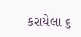કરાયેલા ૬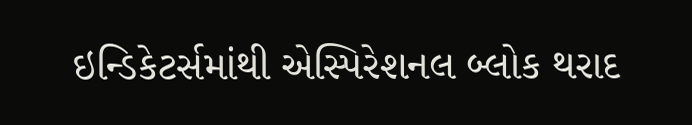ઇન્ડિકેટર્સમાંથી એસ્પિરેશનલ બ્લોક થરાદ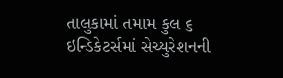તાલુકામાં તમામ કુલ ૬ ઇન્ડિકેટર્સમાં સેચ્યુરેશનની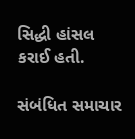સિદ્ધી હાંસલ કરાઈ હતી.

સંબંધિત સમાચાર